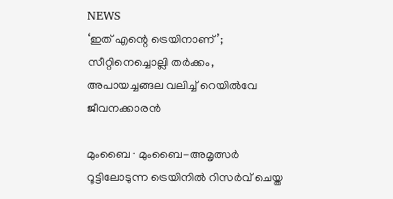NEWS
‘ഇത് എന്റെ ട്രെയിനാണ്’; സീറ്റിനെച്ചൊല്ലി തർക്കം, അപായച്ചങ്ങല വലിച്ച് റെയിൽവേ ജീവനക്കാരൻ

മുംബൈ ∙ മുംബൈ-അമൃത്സർ റൂട്ടിലോടുന്ന ട്രെയിനിൽ റിസർവ് ചെയ്ത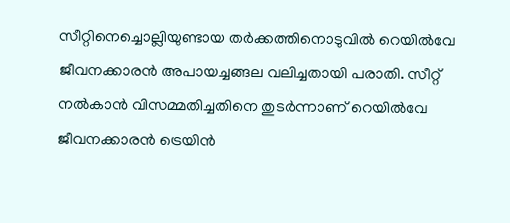സീറ്റിനെച്ചൊല്ലിയുണ്ടായ തർക്കത്തിനൊടുവിൽ റെയിൽവേ ജീവനക്കാരൻ അപായച്ചങ്ങല വലിച്ചതായി പരാതി. സീറ്റ് നൽകാൻ വിസമ്മതിച്ചതിനെ തുടർന്നാണ് റെയിൽവേ ജീവനക്കാരൻ ട്രെയിൻ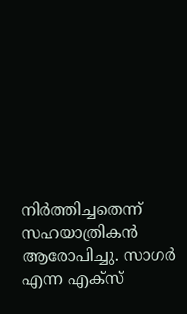നിർത്തിച്ചതെന്ന് സഹയാത്രികൻ ആരോപിച്ചു. സാഗർ എന്ന എക്സ്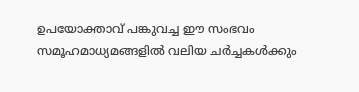ഉപയോക്താവ് പങ്കുവച്ച ഈ സംഭവം സമൂഹമാധ്യമങ്ങളിൽ വലിയ ചർച്ചകൾക്കും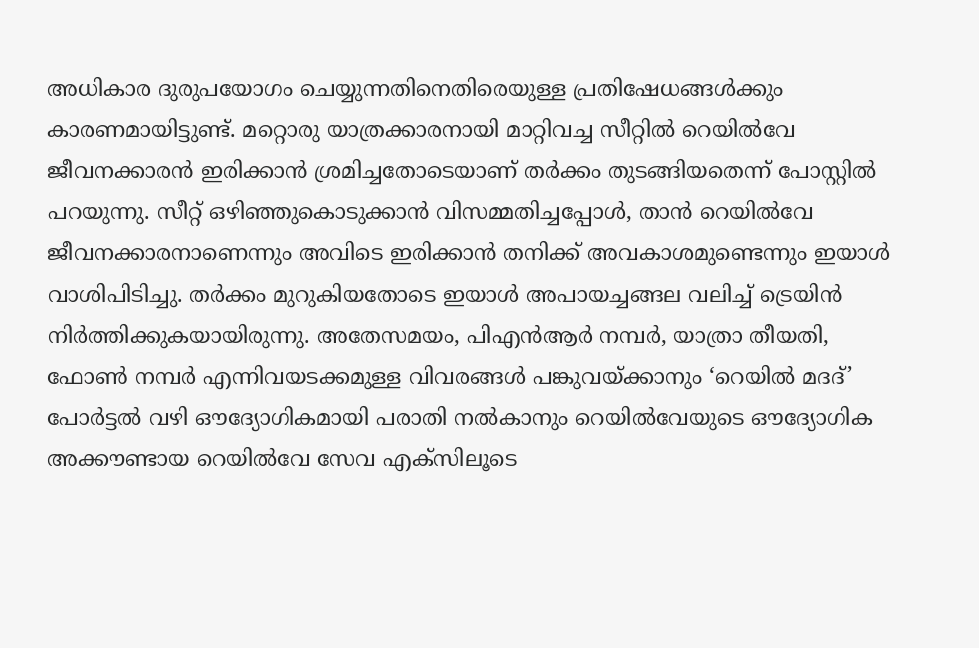അധികാര ദുരുപയോഗം ചെയ്യുന്നതിനെതിരെയുള്ള പ്രതിഷേധങ്ങൾക്കും കാരണമായിട്ടുണ്ട്. മറ്റൊരു യാത്രക്കാരനായി മാറ്റിവച്ച സീറ്റിൽ റെയിൽവേ ജീവനക്കാരൻ ഇരിക്കാൻ ശ്രമിച്ചതോടെയാണ് തർക്കം തുടങ്ങിയതെന്ന് പോസ്റ്റിൽ പറയുന്നു. സീറ്റ് ഒഴിഞ്ഞുകൊടുക്കാൻ വിസമ്മതിച്ചപ്പോൾ, താൻ റെയിൽവേ ജീവനക്കാരനാണെന്നും അവിടെ ഇരിക്കാൻ തനിക്ക് അവകാശമുണ്ടെന്നും ഇയാൾ വാശിപിടിച്ചു. തർക്കം മുറുകിയതോടെ ഇയാൾ അപായച്ചങ്ങല വലിച്ച് ട്രെയിൻ നിർത്തിക്കുകയായിരുന്നു. അതേസമയം, പിഎൻആർ നമ്പർ, യാത്രാ തീയതി, ഫോൺ നമ്പർ എന്നിവയടക്കമുള്ള വിവരങ്ങൾ പങ്കുവയ്ക്കാനും ‘റെയിൽ മദദ്’ പോർട്ടൽ വഴി ഔദ്യോഗികമായി പരാതി നൽകാനും റെയിൽവേയുടെ ഔദ്യോഗിക അക്കൗണ്ടായ റെയിൽവേ സേവ എക്സിലൂടെ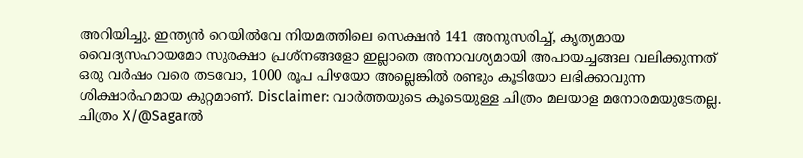അറിയിച്ചു. ഇന്ത്യൻ റെയിൽവേ നിയമത്തിലെ സെക്ഷൻ 141 അനുസരിച്ച്, കൃത്യമായ വൈദ്യസഹായമോ സുരക്ഷാ പ്രശ്നങ്ങളോ ഇല്ലാതെ അനാവശ്യമായി അപായച്ചങ്ങല വലിക്കുന്നത് ഒരു വർഷം വരെ തടവോ, 1000 രൂപ പിഴയോ അല്ലെങ്കിൽ രണ്ടും കൂടിയോ ലഭിക്കാവുന്ന ശിക്ഷാർഹമായ കുറ്റമാണ്. Disclaimer: വാർത്തയുടെ കൂടെയുള്ള ചിത്രം മലയാള മനോരമയുടേതല്ല. ചിത്രം X/@Sagarൽ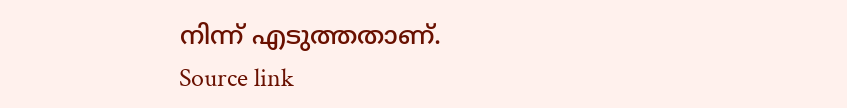നിന്ന് എടുത്തതാണ്.
Source link